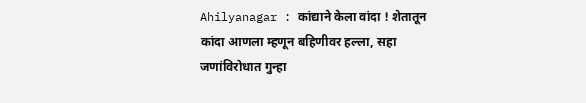Ahilyanagar : कांद्याने केला वांदा ! शेतातून कांदा आणला म्हणून बहिणीवर हल्ला, सहा जणांविरोधात गुन्हा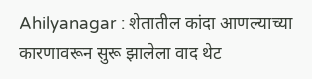Ahilyanagar : शेतातील कांदा आणल्याच्या कारणावरून सुरू झालेला वाद थेट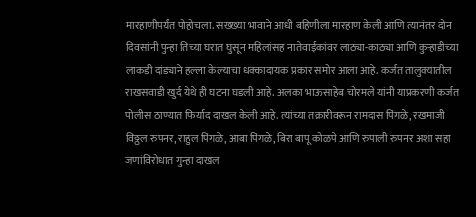मारहाणीपर्यंत पोहोचला. सख्ख्या भावाने आधी बहिणीला मारहाण केली आणि त्यानंतर दोन दिवसांनी पुन्हा तिच्या घरात घुसून महिलांसह नातेवाईकांवर लाठ्या-काठ्या आणि कुऱ्हाडीच्या लाकडी दांड्याने हल्ला केल्याचा धक्कादायक प्रकार समोर आला आहे. कर्जत तालुक्यातील राखसवाडी खुर्द येथे ही घटना घडली आहे. अलका भाऊसाहेब चोरमले यांनी याप्रकरणी कर्जत पोलीस ठाण्यात फिर्याद दाखल केली आहे. त्यांच्या तक्रारीवरून रामदास पिंगळे, रखमाजी विठ्ठल रुपनर, राहुल पिंगळे, आबा पिंगळे, बिरा बापू कोळपे आणि रुपाली रुपनर अशा सहा जणांविरोधात गुन्हा दाखल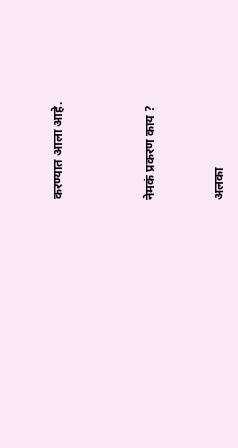करण्यात आला आहे.



नेमकं प्रकरण काय ?


अलका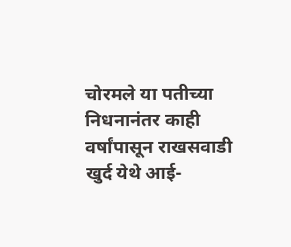चोरमले या पतीच्या निधनानंतर काही वर्षांपासून राखसवाडी खुर्द येथे आई-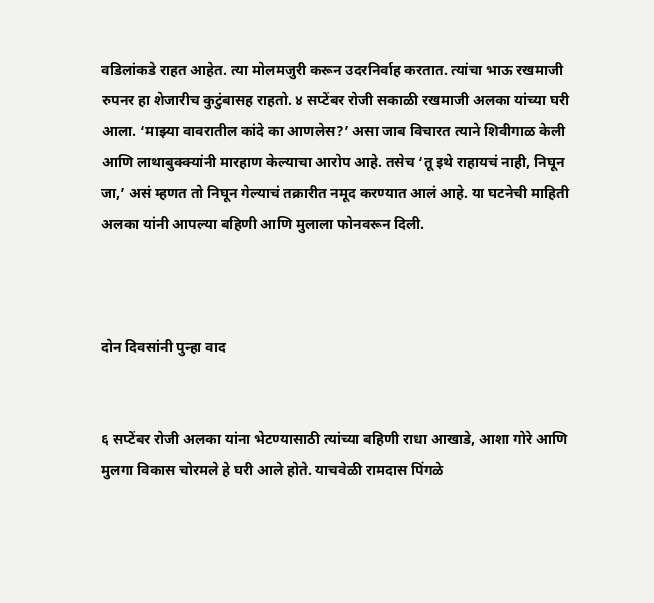वडिलांकडे राहत आहेत. त्या मोलमजुरी करून उदरनिर्वाह करतात. त्यांचा भाऊ रखमाजी रुपनर हा शेजारीच कुटुंबासह राहतो. ४ सप्टेंबर रोजी सकाळी रखमाजी अलका यांच्या घरी आला. ‘माझ्या वावरातील कांदे का आणलेस?’ असा जाब विचारत त्याने शिवीगाळ केली आणि लाथाबुक्क्यांनी मारहाण केल्याचा आरोप आहे. तसेच ‘तू इथे राहायचं नाही, निघून जा,’ असं म्हणत तो निघून गेल्याचं तक्रारीत नमूद करण्यात आलं आहे. या घटनेची माहिती अलका यांनी आपल्या बहिणी आणि मुलाला फोनवरून दिली.



दोन दिवसांनी पुन्हा वाद


६ सप्टेंबर रोजी अलका यांना भेटण्यासाठी त्यांच्या बहिणी राधा आखाडे, आशा गोरे आणि मुलगा विकास चोरमले हे घरी आले होते. याचवेळी रामदास पिंगळे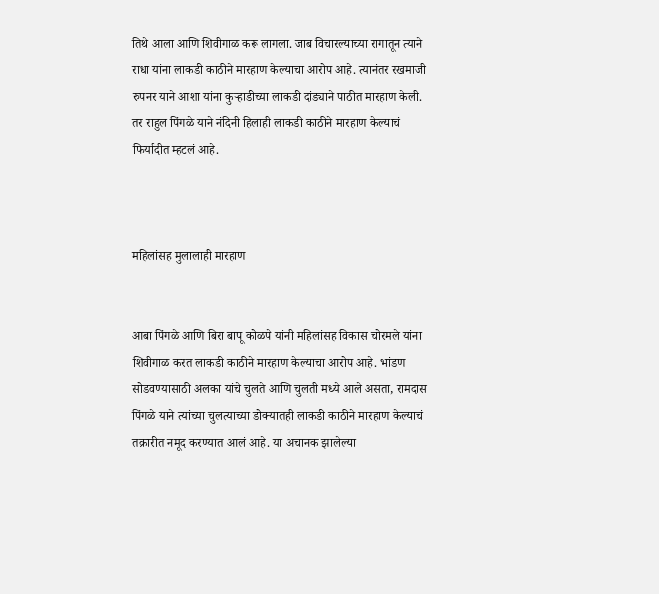तिथे आला आणि शिवीगाळ करू लागला. जाब विचारल्याच्या रागातून त्याने राधा यांना लाकडी काठीने मारहाण केल्याचा आरोप आहे. त्यानंतर रखमाजी रुपनर याने आशा यांना कुऱ्हाडीच्या लाकडी दांड्याने पाठीत मारहाण केली. तर राहुल पिंगळे याने नंदिनी हिलाही लाकडी काठीने मारहाण केल्याचं फिर्यादीत म्हटलं आहे.



महिलांसह मुलालाही मारहाण


आबा पिंगळे आणि बिरा बापू कोळपे यांनी महिलांसह विकास चोरमले यांना शिवीगाळ करत लाकडी काठीने मारहाण केल्याचा आरोप आहे. भांडण सोडवण्यासाठी अलका यांचे चुलते आणि चुलती मध्ये आले असता, रामदास पिंगळे याने त्यांच्या चुलत्याच्या डोक्यातही लाकडी काठीने मारहाण केल्याचं तक्रारीत नमूद करण्यात आलं आहे. या अचानक झालेल्या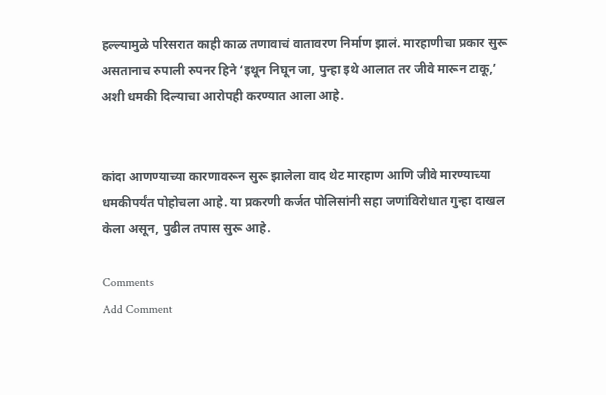हल्ल्यामुळे परिसरात काही काळ तणावाचं वातावरण निर्माण झालं. मारहाणीचा प्रकार सुरू असतानाच रुपाली रुपनर हिने ‘इथून निघून जा, पुन्हा इथे आलात तर जीवे मारून टाकू,’ अशी धमकी दिल्याचा आरोपही करण्यात आला आहे.


कांदा आणण्याच्या कारणावरून सुरू झालेला वाद थेट मारहाण आणि जीवे मारण्याच्या धमकीपर्यंत पोहोचला आहे. या प्रकरणी कर्जत पोलिसांनी सहा जणांविरोधात गुन्हा दाखल केला असून, पुढील तपास सुरू आहे.

Comments
Add Comment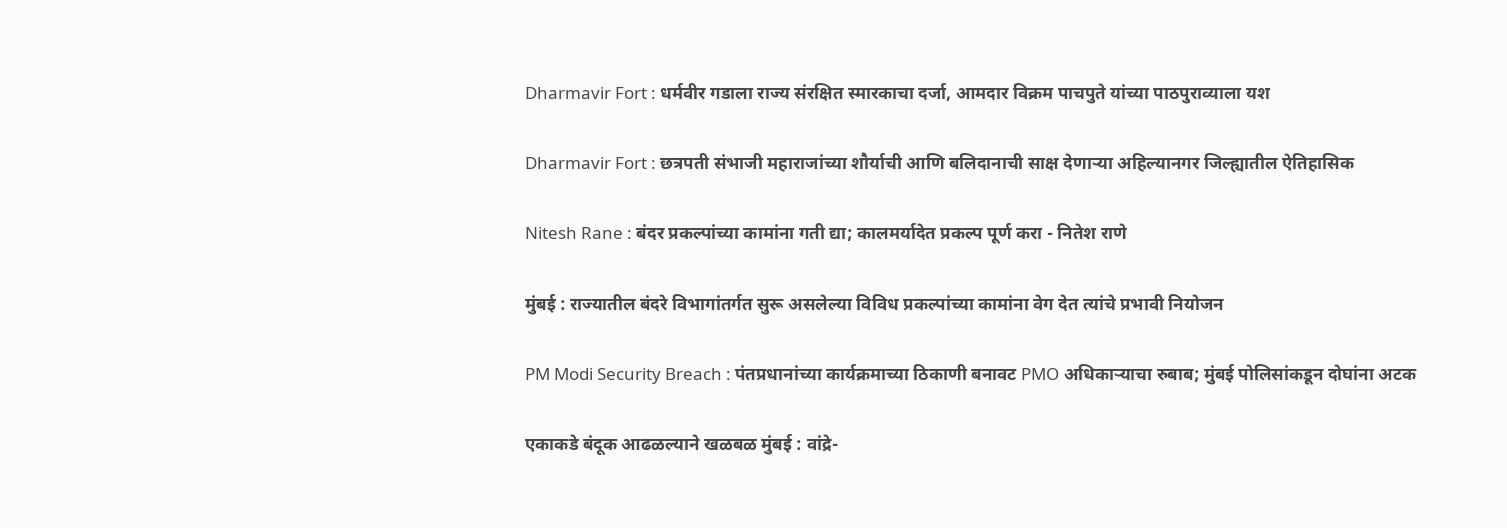Dharmavir Fort : धर्मवीर गडाला राज्य संरक्षित स्मारकाचा दर्जा, आमदार विक्रम पाचपुते यांच्या पाठपुराव्याला यश

Dharmavir Fort : छत्रपती संभाजी महाराजांच्या शौर्याची आणि बलिदानाची साक्ष देणाऱ्या अहिल्यानगर जिल्ह्यातील ऐतिहासिक

Nitesh Rane : बंदर प्रकल्पांच्या कामांना गती द्या; कालमर्यादेत प्रकल्प पूर्ण करा - नितेश राणे

मुंबई : राज्यातील बंदरे विभागांतर्गत सुरू असलेल्या विविध प्रकल्पांच्या कामांना वेग देत त्यांचे प्रभावी नियोजन

PM Modi Security Breach : पंतप्रधानांच्या कार्यक्रमाच्या ठिकाणी बनावट PMO अधिकाऱ्याचा रुबाब; मुंबई पोलिसांकडून दोघांना अटक

एकाकडे बंदूक आढळल्याने खळबळ मुंबई : वांद्रे-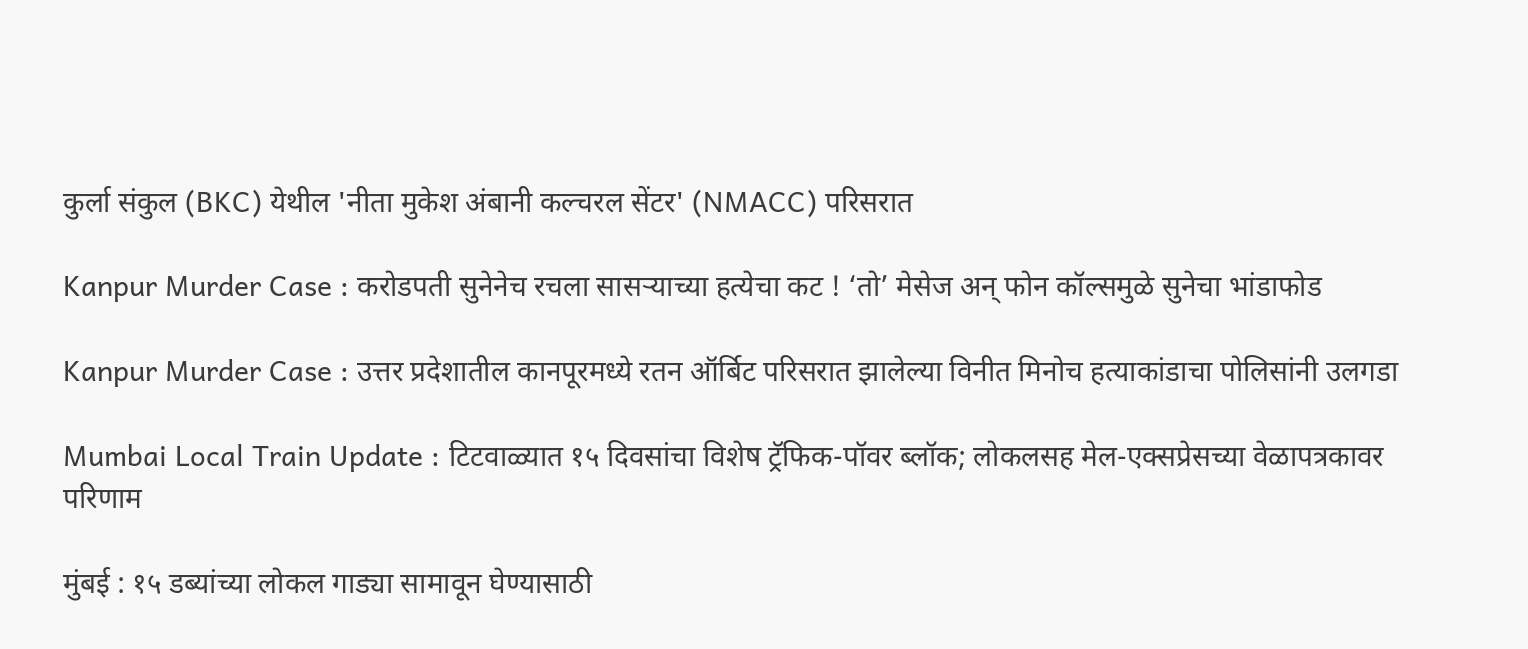कुर्ला संकुल (BKC) येथील 'नीता मुकेश अंबानी कल्चरल सेंटर' (NMACC) परिसरात

Kanpur Murder Case : करोडपती सुनेनेच रचला सासऱ्याच्या हत्येचा कट ! ‘तो’ मेसेज अन् फोन कॉल्समुळे सुनेचा भांडाफोड

Kanpur Murder Case : उत्तर प्रदेशातील कानपूरमध्ये रतन ऑर्बिट परिसरात झालेल्या विनीत मिनोच हत्याकांडाचा पोलिसांनी उलगडा

Mumbai Local Train Update : टिटवाळ्यात १५ दिवसांचा विशेष ट्रॅफिक-पॉवर ब्लॉक; लोकलसह मेल-एक्सप्रेसच्या वेळापत्रकावर परिणाम

मुंबई : १५ डब्यांच्या लोकल गाड्या सामावून घेण्यासाठी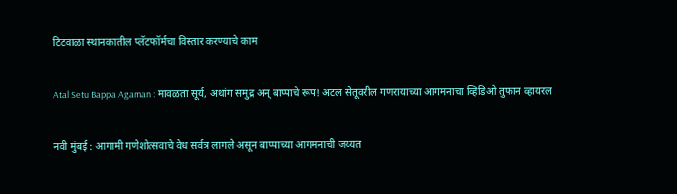टिटवाळा स्थानकातील प्लॅटफॉर्मचा विस्तार करण्याचे काम

Atal Setu Bappa Agaman : मावळता सूर्य, अथांग समुद्र अन् बाप्पाचे रूप! अटल सेतूवरील गणरायाच्या आगमनाचा व्हिडिओ तुफान व्हायरल

नवी मुंबई : आगामी गणेशोत्सवाचे वेध सर्वत्र लागले असून बाप्पाच्या आगमनाची जय्यत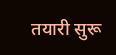तयारी सुरू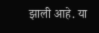झाली आहे. या